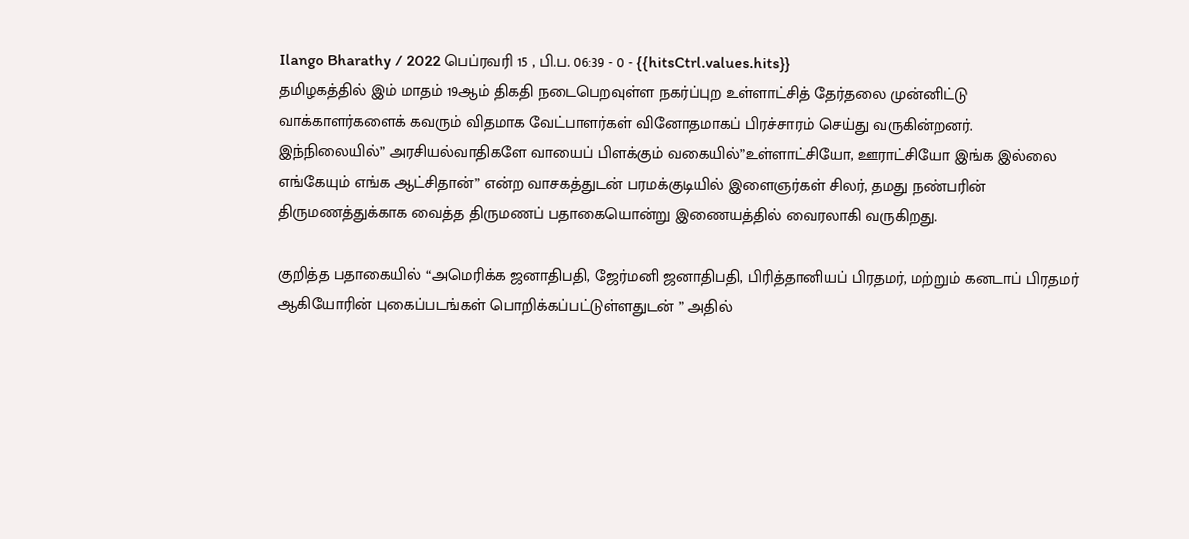Ilango Bharathy / 2022 பெப்ரவரி 15 , பி.ப. 06:39 - 0 - {{hitsCtrl.values.hits}}
தமிழகத்தில் இம் மாதம் 19ஆம் திகதி நடைபெறவுள்ள நகர்ப்புற உள்ளாட்சித் தேர்தலை முன்னிட்டு வாக்காளர்களைக் கவரும் விதமாக வேட்பாளர்கள் வினோதமாகப் பிரச்சாரம் செய்து வருகின்றனர்.
இந்நிலையில்” அரசியல்வாதிகளே வாயைப் பிளக்கும் வகையில்”உள்ளாட்சியோ, ஊராட்சியோ இங்க இல்லை எங்கேயும் எங்க ஆட்சிதான்” என்ற வாசகத்துடன் பரமக்குடியில் இளைஞர்கள் சிலர், தமது நண்பரின் திருமணத்துக்காக வைத்த திருமணப் பதாகையொன்று இணையத்தில் வைரலாகி வருகிறது.

குறித்த பதாகையில் “அமெரிக்க ஜனாதிபதி, ஜேர்மனி ஜனாதிபதி, பிரித்தானியப் பிரதமர், மற்றும் கனடாப் பிரதமர் ஆகியோரின் புகைப்படங்கள் பொறிக்கப்பட்டுள்ளதுடன் ” அதில்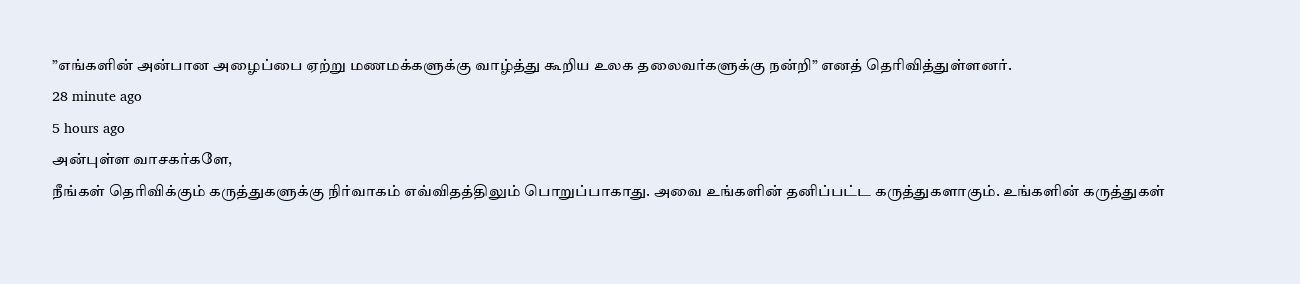”எங்களின் அன்பான அழைப்பை ஏற்று மணமக்களுக்கு வாழ்த்து கூறிய உலக தலைவர்களுக்கு நன்றி” எனத் தெரிவித்துள்ளனர்.
28 minute ago
5 hours ago
அன்புள்ள வாசகர்களே,
நீங்கள் தெரிவிக்கும் கருத்துகளுக்கு நிர்வாகம் எவ்விதத்திலும் பொறுப்பாகாது. அவை உங்களின் தனிப்பட்ட கருத்துகளாகும். உங்களின் கருத்துகள்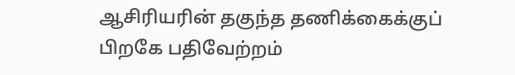ஆசிரியரின் தகுந்த தணிக்கைக்குப் பிறகே பதிவேற்றம்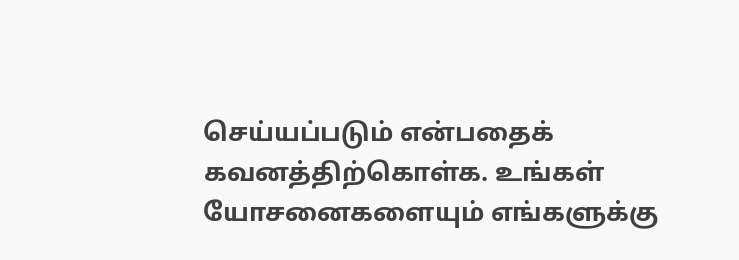செய்யப்படும் என்பதைக் கவனத்திற்கொள்க. உங்கள் யோசனைகளையும் எங்களுக்கு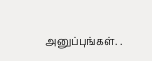அனுப்புங்கள். .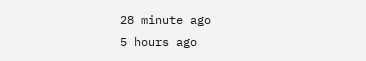28 minute ago
5 hours ago